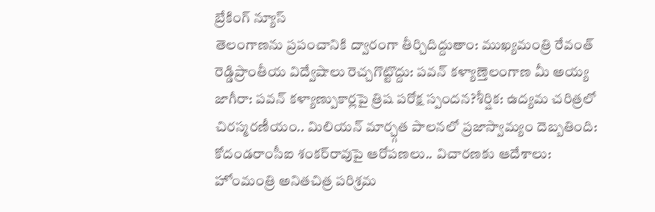బ్రేకింగ్ న్యూస్
తెలంగాణను ప్రపంచానికి ద్వారంగా తీర్చిదిద్దుతాం: ముఖ్యమంత్రి రేవంత్ రెడ్డిప్రాంతీయ విద్వేషాలు రెచ్చగొట్టొద్దు: పవన్ కళ్యాణ్తెలంగాణ మీ అయ్య జాగీరా: పవన్ కళ్యాణ్పుకార్లపై త్రిష పరోక్ష స్పందన?శీర్షిక: ఉద్యమ చరిత్రలో చిరస్మరణీయం.. మిలియన్ మార్చ్గత పాలనలో ప్రజాస్వామ్యం దెబ్బతింది: కోదండరాంసీఐ శంకర్‌రావుపై ఆరోపణలు.. విచారణకు ఆదేశాలు: హోంమంత్రి అనితచిత్ర పరిశ్రమ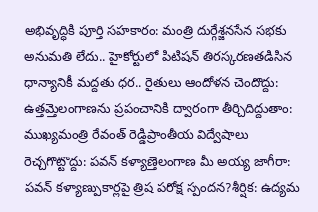అభివృద్ధికి పూర్తి సహకారం: మంత్రి దుర్గేశ్జనసేన సభకు అనుమతి లేదు.. హైకోర్టులో పిటిషన్ తిరస్కరణతడిసిన ధాన్యానికీ మద్దతు ధర.. రైతులు ఆందోళన చెందొద్దు: ఉత్తమ్తెలంగాణను ప్రపంచానికి ద్వారంగా తీర్చిదిద్దుతాం: ముఖ్యమంత్రి రేవంత్ రెడ్డిప్రాంతీయ విద్వేషాలు రెచ్చగొట్టొద్దు: పవన్ కళ్యాణ్తెలంగాణ మీ అయ్య జాగీరా: పవన్ కళ్యాణ్పుకార్లపై త్రిష పరోక్ష స్పందన?శీర్షిక: ఉద్యమ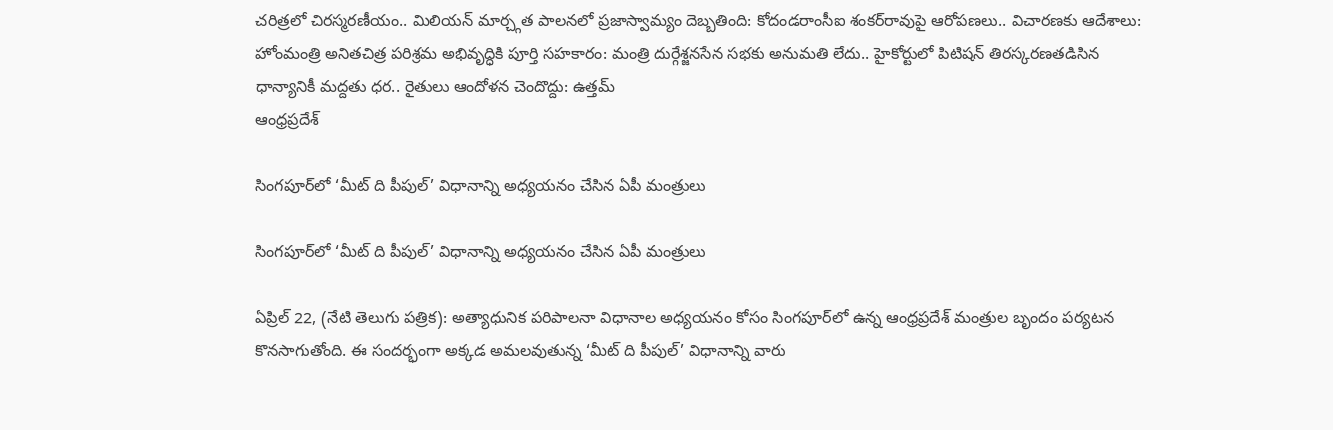చరిత్రలో చిరస్మరణీయం.. మిలియన్ మార్చ్గత పాలనలో ప్రజాస్వామ్యం దెబ్బతింది: కోదండరాంసీఐ శంకర్‌రావుపై ఆరోపణలు.. విచారణకు ఆదేశాలు: హోంమంత్రి అనితచిత్ర పరిశ్రమ అభివృద్ధికి పూర్తి సహకారం: మంత్రి దుర్గేశ్జనసేన సభకు అనుమతి లేదు.. హైకోర్టులో పిటిషన్ తిరస్కరణతడిసిన ధాన్యానికీ మద్దతు ధర.. రైతులు ఆందోళన చెందొద్దు: ఉత్తమ్
ఆంధ్రప్రదేశ్

సింగపూర్‌లో ‘మీట్ ది పీపుల్’ విధానాన్ని అధ్యయనం చేసిన ఏపీ మంత్రులు

సింగపూర్‌లో ‘మీట్ ది పీపుల్’ విధానాన్ని అధ్యయనం చేసిన ఏపీ మంత్రులు

ఏప్రిల్ 22, (నేటి తెలుగు పత్రిక): అత్యాధునిక పరిపాలనా విధానాల అధ్యయనం కోసం సింగపూర్‌లో ఉన్న ఆంధ్రప్రదేశ్ మంత్రుల బృందం పర్యటన కొనసాగుతోంది. ఈ సందర్భంగా అక్కడ అమలవుతున్న ‘మీట్ ది పీపుల్’ విధానాన్ని వారు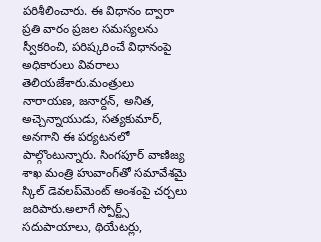పరిశీలించారు. ఈ విధానం ద్వారా ప్రతి వారం ప్రజల సమస్యలను స్వీకరించి, పరిష్కరించే విధానంపై అధికారులు వివరాలు తెలియజేశారు.మంత్రులు నారాయణ, జనార్దన్, అనిత, అచ్చెన్నాయుడు, సత్యకుమార్, అనగాని ఈ పర్యటనలో పాల్గొంటున్నారు. సింగపూర్ వాణిజ్య శాఖ మంత్రి హువాంగ్‌తో సమావేశమై స్కిల్ డెవలప్‌మెంట్ అంశంపై చర్చలు జరిపారు.అలాగే స్పోర్ట్స్ సదుపాయాలు, థియేటర్లు,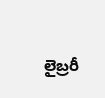లైబ్రరీ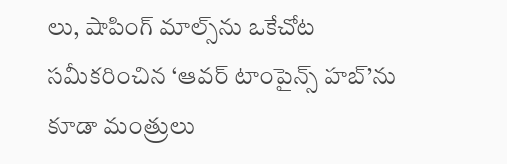లు, షాపింగ్ మాల్స్‌ను ఒకేచోట సమీకరించిన ‘ఆవర్ టాంపైన్స్ హబ్’ను కూడా మంత్రులు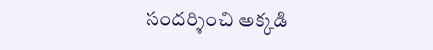సందర్శించి అక్కడి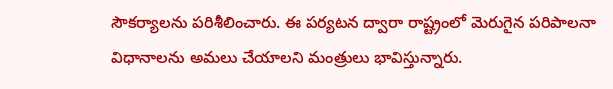సౌకర్యాలను పరిశీలించారు. ఈ పర్యటన ద్వారా రాష్ట్రంలో మెరుగైన పరిపాలనా విధానాలను అమలు చేయాలని మంత్రులు భావిస్తున్నారు.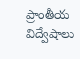ప్రాంతీయ విద్వేషాలు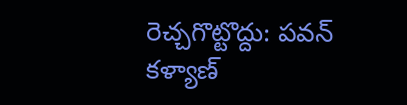రెచ్చగొట్టొద్దు: పవన్ కళ్యాణ్